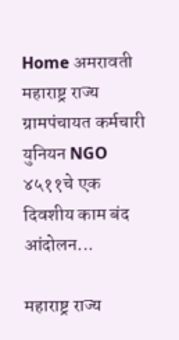Home अमरावती महाराष्ट्र राज्य ग्रामपंचायत कर्मचारी युनियन NGO ४५११चे एक दिवशीय काम बंद आंदोलन...

महाराष्ट्र राज्य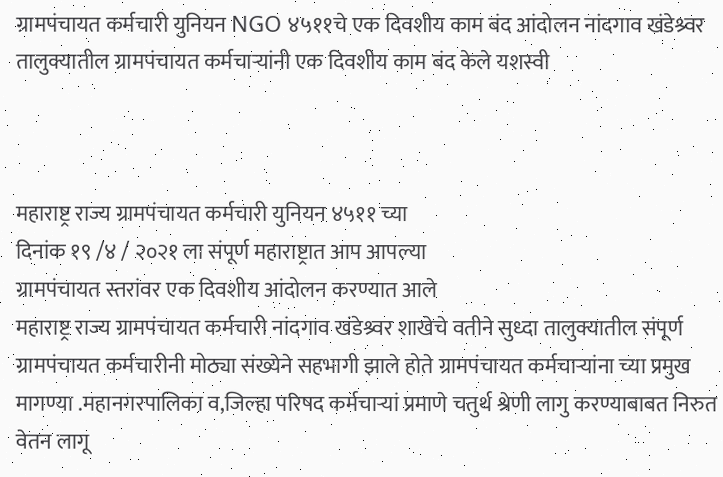ग्रामपंचायत कर्मचारी युनियन NGO ४५११चे एक दिवशीय काम बंद आंदोलन नांदगाव खंडेश्र्वर तालुक्यातील ग्रामपंचायत कर्मचाऱ्यांनी एक दिवशीय काम बंद केले यशस्वी



महाराष्ट्र राज्य ग्रामपंचायत कर्मचारी युनियन ४५११ च्या
दिनांक १९ /४ / २०२१ ला संपूर्ण महाराष्ट्रात आप आपल्या
ग्रामपंचायत स्तरांवर एक दिवशीय आंदोलन करण्यात आले
महाराष्ट्र राज्य ग्रामपंचायत कर्मचारी नांदगाव खंडेश्र्वर शाखेचे वतीने सुध्दा तालुक्यातील संपूर्ण ग्रामपंचायत कर्मचारीनी मोठ्या संख्येने सहभागी झाले होते ग्रामपंचायत कर्मचाऱ्यांना च्या प्रमुख मागण्या .महानगरपालिका व,जिल्हा परिषद कर्मचाऱ्यां प्रमाणे चतुर्थ श्रेणी लागु करण्याबाबत निरुत वेतन लागू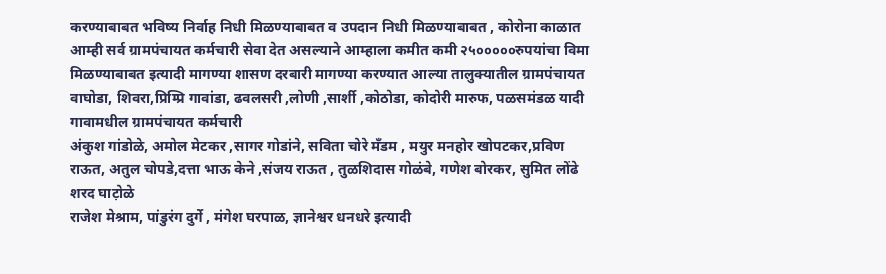करण्याबाबत भविष्य निर्वाह निधी मिळण्याबाबत व उपदान निधी मिळण्याबाबत , कोरोना काळात आम्ही सर्व ग्रामपंचायत कर्मचारी सेवा देत असल्याने आम्हाला कमीत कमी २५०००००रुपयांचा विमा मिळण्याबाबत इत्यादी मागण्या शासण दरबारी मागण्या करण्यात आल्या तालुक्यातील ग्रामपंचायत वाघोडा, शिवरा,प्रिम्प्रि गावांडा, ढवलसरी ,लोणी ,सार्शी ,कोठोडा, कोदोरी मारुफ, पळसमंडळ यादी
गावामधील ग्रामपंचायत कर्मचारी
अंकुश गांडोळे, अमोल मेटकर ,सागर गोडांने, सविता चोरे मँडम , मयुर मनहोर खोपटकर,प्रविण राऊत, अतुल चोपडे,दत्ता भाऊ केने ,संजय राऊत , तुळशिदास गोळंबे, गणेश बोरकर, सुमित लोंढे शरद घाट़ोळे
राजेश मेश्राम, पांडुरंग दुर्गे , मंगेश घरपाळ, ज्ञानेश्वर धनधरे इत्यादी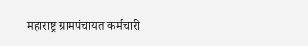महाराष्ट्र ग्रामपंचायत कर्मचारी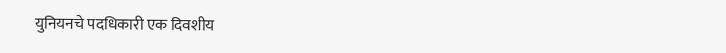युनियनचे पदधिकारी एक दिवशीय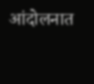आंदोलनात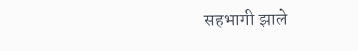सहभागी झाले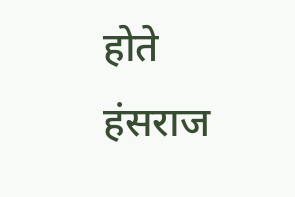होते
हंसराज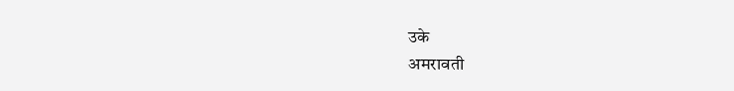उके
अमरावती